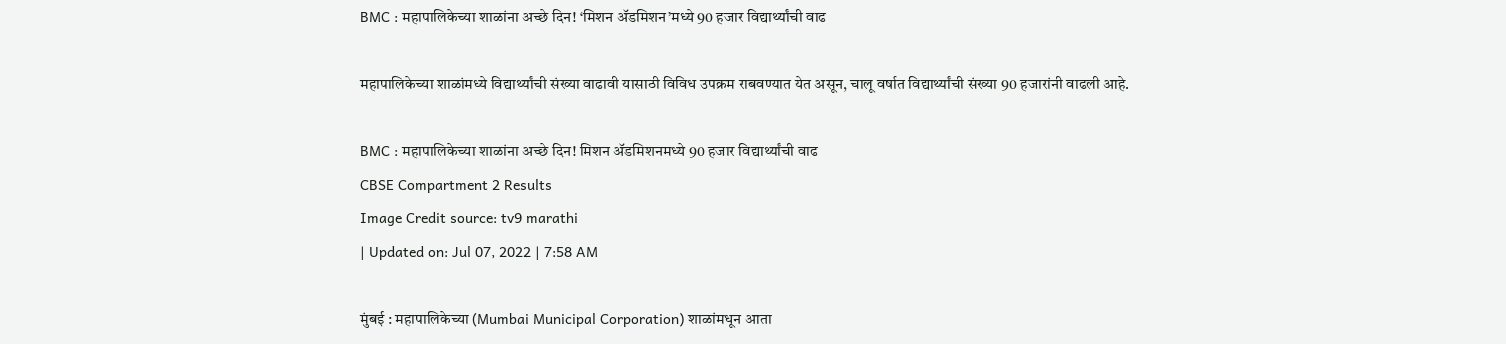BMC : महापालिकेच्या शाळांना अच्छे दिन! ‘मिशन अ‍ॅडमिशन’मध्ये 90 हजार विद्यार्थ्यांची वाढ

महापालिकेच्या शाळांमध्ये विद्यार्थ्यांची संख्या वाढावी यासाठी विविध उपक्रम राबवण्यात येत असून, चालू वर्षात विद्यार्थ्यांची संख्या 90 हजारांनी वाढली आहे.

BMC : महापालिकेच्या शाळांना अच्छे दिन! मिशन अ‍ॅडमिशनमध्ये 90 हजार विद्यार्थ्यांची वाढ
CBSE Compartment 2 Results
Image Credit source: tv9 marathi
| Updated on: Jul 07, 2022 | 7:58 AM

मुंबई : महापालिकेच्या (Mumbai Municipal Corporation) शाळांमधून आता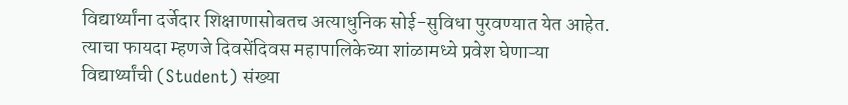विद्यार्थ्यांना दर्जेदार शिक्षाणासोबतच अत्याधुनिक सोई-सुविधा पुरवण्यात येत आहेत. त्याचा फायदा म्हणजे दिवसेंदिवस महापालिकेच्या शांळामध्ये प्रवेश घेणाऱ्या विद्यार्थ्यांची (Student) संख्या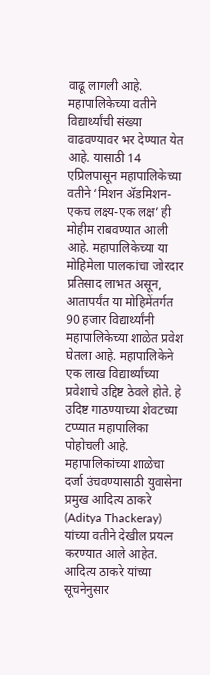वाढू लागली आहे. महापालिकेच्या वतीने विद्यार्थ्यांची संख्या वाढवण्यावर भर देण्यात येत आहे. यासाठी 14 एप्रिलपासून महापालिकेच्या वतीने ‘मिशन अ‍ॅडमिशन-एकच लक्ष्य-एक लक्ष’ ही मोहीम राबवण्यात आली आहे. महापालिकेच्या या मोहिमेला पालकांचा जोरदार प्रतिसाद लाभत असून, आतापर्यंत या मोहिमेंतर्गत 90 हजार विद्यार्थ्यांनी महापालिकेच्या शाळेत प्रवेश घेतला आहे. महापालिकेने एक लाख विद्यार्थ्यांच्या प्रवेशाचे उद्दिष्ट ठेवले होते. हे उदिष्ट गाठण्याच्या शेवटच्या टप्प्यात महापालिका पोहोचली आहे. महापालिकांच्या शाळेचा दर्जा उंचवण्यासाठी युवासेना प्रमुख आदित्य ठाकरे (Aditya Thackeray) यांच्या वतीने देखील प्रयत्न करण्यात आले आहेत. आदित्य ठाकरे यांच्या सूचनेनुसार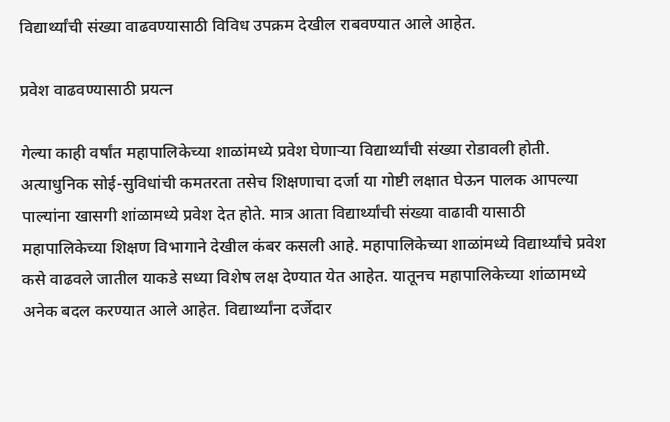विद्यार्थ्यांची संख्या वाढवण्यासाठी विविध उपक्रम देखील राबवण्यात आले आहेत.

प्रवेश वाढवण्यासाठी प्रयत्न

गेल्या काही वर्षांत महापालिकेच्या शाळांमध्ये प्रवेश घेणाऱ्या विद्यार्थ्यांची संख्या रोडावली होती. अत्याधुनिक सोई-सुविधांची कमतरता तसेच शिक्षणाचा दर्जा या गोष्टी लक्षात घेऊन पालक आपल्या पाल्यांना खासगी शांळामध्ये प्रवेश देत होते. मात्र आता विद्यार्थ्यांची संख्या वाढावी यासाठी महापालिकेच्या शिक्षण विभागाने देखील कंबर कसली आहे. महापालिकेच्या शाळांमध्ये विद्यार्थ्यांचे प्रवेश कसे वाढवले जातील याकडे सध्या विशेष लक्ष देण्यात येत आहेत. यातूनच महापालिकेच्या शांळामध्ये अनेक बदल करण्यात आले आहेत. विद्यार्थ्यांना दर्जेदार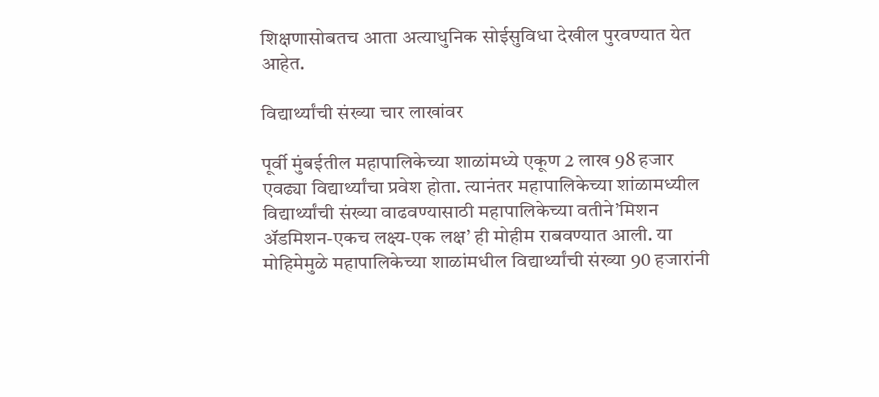शिक्षणासोबतच आता अत्याधुनिक सोईसुविधा देखील पुरवण्यात येत आहेत.

विद्यार्थ्यांची संख्या चार लाखांवर

पूर्वी मुंबईतील महापालिकेच्या शाळांमध्ये एकूण 2 लाख 98 हजार एवढ्या विद्यार्थ्यांचा प्रवेश होता. त्यानंतर महापालिकेच्या शांळामध्यील विद्यार्थ्यांची संख्या वाढवण्यासाठी महापालिकेच्या वतीने’मिशन अ‍ॅडमिशन-एकच लक्ष्य-एक लक्ष’ ही मोहीम राबवण्यात आली. या मोहिमेमुळे महापालिकेच्या शाळांमधील विद्यार्थ्यांची संख्या 90 हजारांनी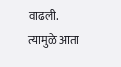वाढली. त्यामुळे आता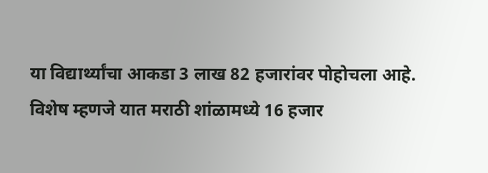या विद्यार्थ्यांचा आकडा 3 लाख 82 हजारांवर पोहोचला आहे. विशेष म्हणजे यात मराठी शांळामध्ये 16 हजार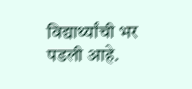विद्यार्थ्यांची भर पडली आहे.